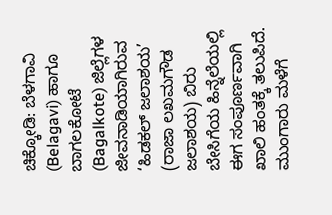ಚಿಕ್ಕೋಡಿ: ಬೆಳಗಾವಿ (Belagavi) ಹಾಗೂ ಬಾಗಲಕೋಟೆ (Bagalkote) ಜಿಲ್ಲೆಗಳ ಜೀವನಾಡಿಯಾಗಿರುವ ‘ಹಿಡಕಲ್ ಜಲಾಶಯ’ (ರಾಜಾ ಲಖಮಗೌಡ ಜಲಾಶಯ) ಬಿರು ಬೇಸಿಗೆಯ ಹಿನ್ನೆಲೆಯಲ್ಲಿ ಈಗ ಸಂಪೂರ್ಣವಾಗಿ ಖಾಲಿ ಹಂತಕ್ಕೆ ತಲುಪಿದೆ. ಮುಂಗಾರು ಮಳೆಗೆ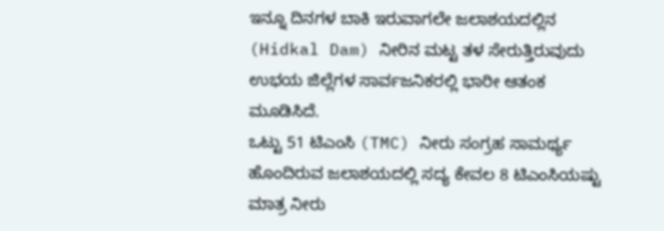ಇನ್ನೂ ದಿನಗಳ ಬಾಕಿ ಇರುವಾಗಲೇ ಜಲಾಶಯದಲ್ಲಿನ (Hidkal Dam) ನೀರಿನ ಮಟ್ಟ ತಳ ಸೇರುತ್ತಿರುವುದು ಉಭಯ ಜಿಲ್ಲೆಗಳ ಸಾರ್ವಜನಿಕರಲ್ಲಿ ಭಾರೀ ಆತಂಕ ಮೂಡಿಸಿದೆ.
ಒಟ್ಟು 51 ಟಿಎಂಸಿ (TMC) ನೀರು ಸಂಗ್ರಹ ಸಾಮರ್ಥ್ಯ ಹೊಂದಿರುವ ಜಲಾಶಯದಲ್ಲಿ ಸದ್ಯ ಕೇವಲ 8 ಟಿಎಂಸಿಯಷ್ಟು ಮಾತ್ರ ನೀರು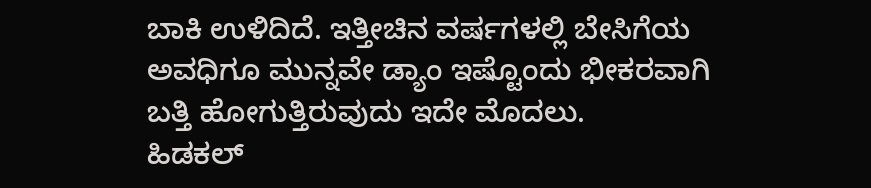ಬಾಕಿ ಉಳಿದಿದೆ. ಇತ್ತೀಚಿನ ವರ್ಷಗಳಲ್ಲಿ ಬೇಸಿಗೆಯ ಅವಧಿಗೂ ಮುನ್ನವೇ ಡ್ಯಾಂ ಇಷ್ಟೊಂದು ಭೀಕರವಾಗಿ ಬತ್ತಿ ಹೋಗುತ್ತಿರುವುದು ಇದೇ ಮೊದಲು.
ಹಿಡಕಲ್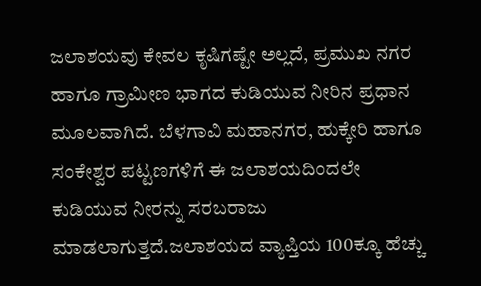ಜಲಾಶಯವು ಕೇವಲ ಕೃಷಿಗಷ್ಟೇ ಅಲ್ಲದೆ, ಪ್ರಮುಖ ನಗರ ಹಾಗೂ ಗ್ರಾಮೀಣ ಭಾಗದ ಕುಡಿಯುವ ನೀರಿನ ಪ್ರಧಾನ ಮೂಲವಾಗಿದೆ. ಬೆಳಗಾವಿ ಮಹಾನಗರ, ಹುಕ್ಕೇರಿ ಹಾಗೂ ಸಂಕೇಶ್ವರ ಪಟ್ಟಣಗಳಿಗೆ ಈ ಜಲಾಶಯದಿಂದಲೇ ಕುಡಿಯುವ ನೀರನ್ನು ಸರಬರಾಜು ಮಾಡಲಾಗುತ್ತದೆ.ಜಲಾಶಯದ ವ್ಯಾಪ್ತಿಯ 100ಕ್ಕೂ ಹೆಚ್ಚು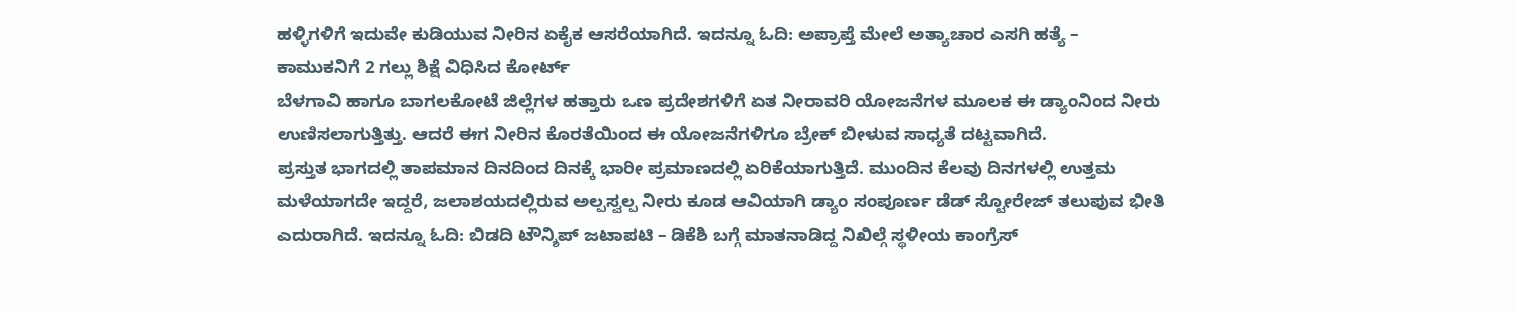ಹಳ್ಳಿಗಳಿಗೆ ಇದುವೇ ಕುಡಿಯುವ ನೀರಿನ ಏಕೈಕ ಆಸರೆಯಾಗಿದೆ. ಇದನ್ನೂ ಓದಿ: ಅಪ್ರಾಪ್ತೆ ಮೇಲೆ ಅತ್ಯಾಚಾರ ಎಸಗಿ ಹತ್ಯೆ – ಕಾಮುಕನಿಗೆ 2 ಗಲ್ಲು ಶಿಕ್ಷೆ ವಿಧಿಸಿದ ಕೋರ್ಟ್
ಬೆಳಗಾವಿ ಹಾಗೂ ಬಾಗಲಕೋಟೆ ಜಿಲ್ಲೆಗಳ ಹತ್ತಾರು ಒಣ ಪ್ರದೇಶಗಳಿಗೆ ಏತ ನೀರಾವರಿ ಯೋಜನೆಗಳ ಮೂಲಕ ಈ ಡ್ಯಾಂನಿಂದ ನೀರು ಉಣಿಸಲಾಗುತ್ತಿತ್ತು. ಆದರೆ ಈಗ ನೀರಿನ ಕೊರತೆಯಿಂದ ಈ ಯೋಜನೆಗಳಿಗೂ ಬ್ರೇಕ್ ಬೀಳುವ ಸಾಧ್ಯತೆ ದಟ್ಟವಾಗಿದೆ.
ಪ್ರಸ್ತುತ ಭಾಗದಲ್ಲಿ ತಾಪಮಾನ ದಿನದಿಂದ ದಿನಕ್ಕೆ ಭಾರೀ ಪ್ರಮಾಣದಲ್ಲಿ ಏರಿಕೆಯಾಗುತ್ತಿದೆ. ಮುಂದಿನ ಕೆಲವು ದಿನಗಳಲ್ಲಿ ಉತ್ತಮ ಮಳೆಯಾಗದೇ ಇದ್ದರೆ, ಜಲಾಶಯದಲ್ಲಿರುವ ಅಲ್ಪಸ್ವಲ್ಪ ನೀರು ಕೂಡ ಆವಿಯಾಗಿ ಡ್ಯಾಂ ಸಂಪೂರ್ಣ ಡೆಡ್ ಸ್ಟೋರೇಜ್ ತಲುಪುವ ಭೀತಿ ಎದುರಾಗಿದೆ. ಇದನ್ನೂ ಓದಿ: ಬಿಡದಿ ಟೌನ್ಶಿಪ್ ಜಟಾಪಟಿ – ಡಿಕೆಶಿ ಬಗ್ಗೆ ಮಾತನಾಡಿದ್ದ ನಿಖಿಲ್ಗೆ ಸ್ಥಳೀಯ ಕಾಂಗ್ರೆಸ್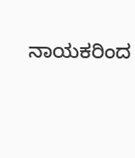ನಾಯಕರಿಂದ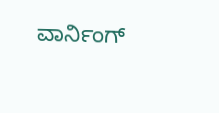ವಾರ್ನಿಂಗ್